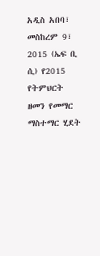አዲስ አበባ፣ መስከረም 9፣ 2015 (ኤፍ ቢ ሲ) የ2015 የትምህርት ዘመን የመማር ማስተማር ሂደት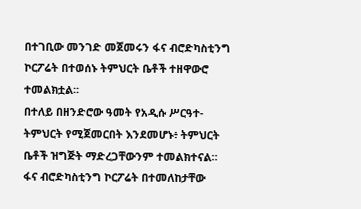በተገቢው መንገድ መጀመሩን ፋና ብሮድካስቲንግ ኮርፖሬት በተወሰኑ ትምህርት ቤቶች ተዘዋውሮ ተመልክቷል፡፡
በተለይ በዘንድሮው ዓመት የአዲሱ ሥርዓተ-ትምህርት የሚጀመርበት እንደመሆኑ፥ ትምህርት ቤቶች ዝግጅት ማድረጋቸውንም ተመልክተናል።
ፋና ብሮድካስቲንግ ኮርፖሬት በተመለከታቸው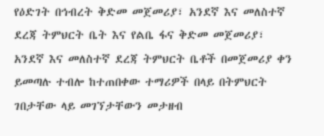የዕድገት በኅብረት ቅድመ መጀመሪያ፣ አንደኛ እና መለስተኛ ደረጃ ትምህርት ቤት እና የልቤ ፋና ቅድመ መጀመሪያ፣ አንደኛ እና መለስተኛ ደረጃ ትምህርት ቤቶች በመጀመሪያ ቀን ይመጣሉ ተብሎ ከተጠበቀው ተማሪዎች በላይ በትምህርት ገበታቸው ላይ መገኘታቸውን መታዘብ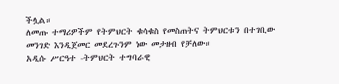ችሏል።
ለመጡ ተማሪዎችም የትምህርት ቁሳቁስ የመስጠትና ትምህርቱን በተገቢው መንገድ እንዲጀመር መደረጉንም ነው መታዘብ የቻለው።
አዲሱ ሥርዓተ -ትምህርት ተግባራዊ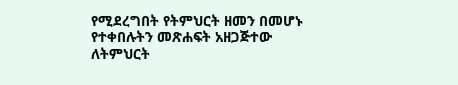የሚደረግበት የትምህርት ዘመን በመሆኑ የተቀበሉትን መጽሐፍት አዘጋጅተው ለትምህርት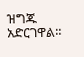ዝግጁ አድርገዋል።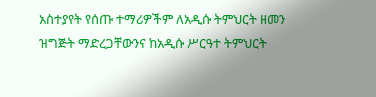አስተያየት የሰጡ ተማሪዎችም ለአዲሱ ትምህርት ዘመን ዝግጅት ማድረጋቸውንና ከአዲሱ ሥርዓተ ትምህርት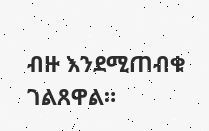ብዙ እንደሚጠብቁ ገልጸዋል።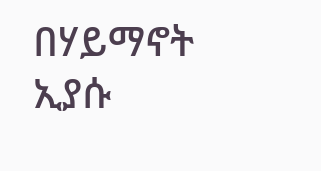በሃይማኖት ኢያሱ